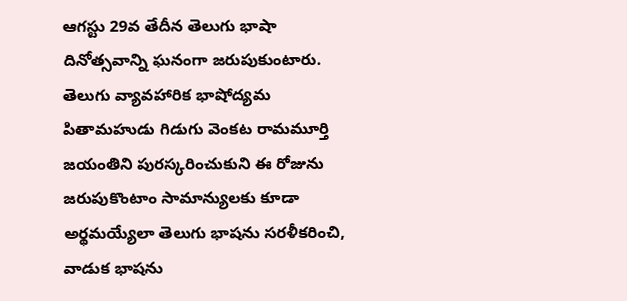ఆగస్టు 29వ తేదీన తెలుగు భాషా దినోత్సవాన్ని ఘనంగా జరుపుకుంటారు. తెలుగు వ్యావహారిక భాషోద్యమ పితామహుడు గిడుగు వెంకట రామమూర్తి జయంతిని పురస్కరించుకుని ఈ రోజును జరుపుకొంటాం సామాన్యులకు కూడా అర్థమయ్యేలా తెలుగు భాషను సరళీకరించి, వాడుక భాషను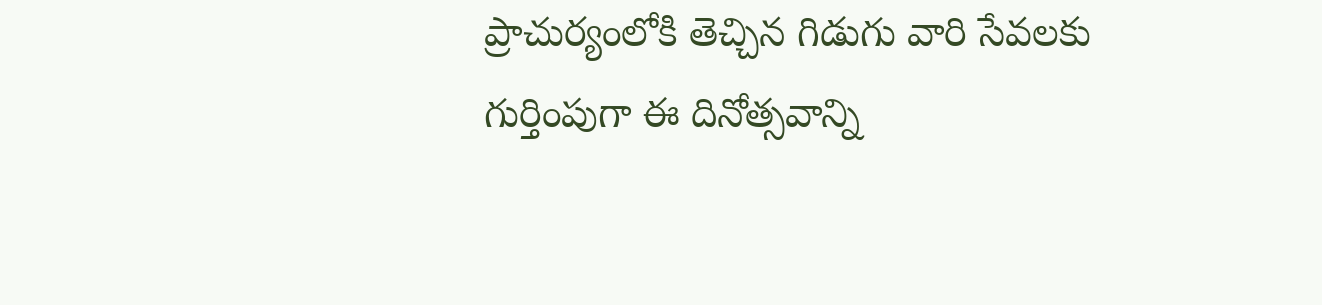ప్రాచుర్యంలోకి తెచ్చిన గిడుగు వారి సేవలకు గుర్తింపుగా ఈ దినోత్సవాన్ని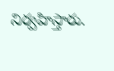నిర్వహిస్తారు.